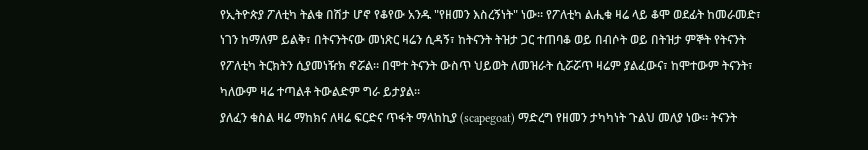የኢትዮጵያ ፖለቲካ ትልቁ በሽታ ሆኖ የቆየው አንዱ "የዘመን እስረኝነት" ነው። የፖለቲካ ልሒቁ ዛሬ ላይ ቆሞ ወደፊት ከመራመድ፣ ነገን ከማለም ይልቅ፣ በትናንትናው መነጽር ዛሬን ሲዳኝ፣ ከትናንት ትዝታ ጋር ተጠባቆ ወይ በብሶት ወይ በትዝታ ምኞት የትናንት የፖለቲካ ትርክትን ሲያመነዥክ ኖሯል። በሞተ ትናንት ውስጥ ህይወት ለመዝራት ሲሯሯጥ ዛሬም ያልፈውና፣ ከሞተውም ትናንት፣ ካለውም ዛሬ ተጣልቶ ትውልድም ግራ ይታያል።
ያለፈን ቁስል ዛሬ ማከክና ለዛሬ ፍርድና ጥፋት ማላከኪያ (scapegoat) ማድረግ የዘመን ታካካነት ጉልህ መለያ ነው። ትናንት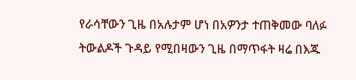የራሳቸውን ጊዜ በአሉታም ሆነ በአዎንታ ተጠቅመው ባለፉ ትውልዶች ጉዳይ የሚበዛውን ጊዜ በማጥፋት ዛሬ በእጁ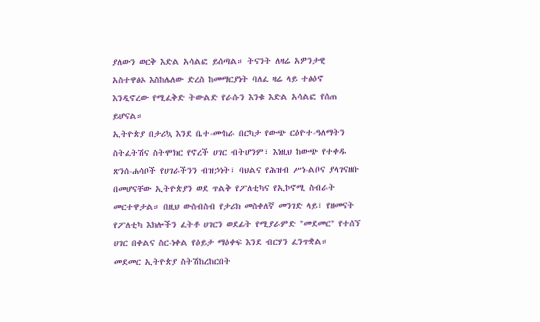ያለውን ወርቅ እድል አሳልፎ ይሰጣል። ትናንት ለዛሬ አዎንታዊ አስተዋፅኦ እስከሌለው ድረስ ከመማርያነት ባለፈ ዛሬ ላይ ተፅዕኖ እንዲኖረው የሚፈቅድ ትውልድ የራሱን እንቁ እድል አሳልፎ የሰጠ ይሆናል።
ኢትዮጵያ በታሪኳ እንደ ቤተ-ሙከራ በርካታ የውጭ ርዕዮተ-ዓለማትን ስትፈትሽና ስትሞክር የኖረች ሀገር ብትሆንም፣ እነዚህ ከውጭ የተቀዱ ጽንሰ-ሐሳቦች የሀገራችንን ብዝኃነት፣ ባህልና የሕዝብ ሥነ-ልቦና ያላገናዘቡ በመሆናቸው ኢትዮጵያን ወደ ጥልቅ የፖለቲካና የኢኮኖሚ ስብራት መርተዋታል። በዚህ ውስብስብ የታሪክ መስቀለኛ መንገድ ላይ፣ የዘመናት የፖለቲካ እክሎችን ፈትቶ ሀገርን ወደፊት የሚያራምድ "መደመር" የተሰኘ ሀገር በቀልና ስር-ነቀል የዕይታ ማዕቀፍ እንደ ብርሃን ፈንጥቋል።
መደመር ኢትዮጵያ ስትሽከረከርበት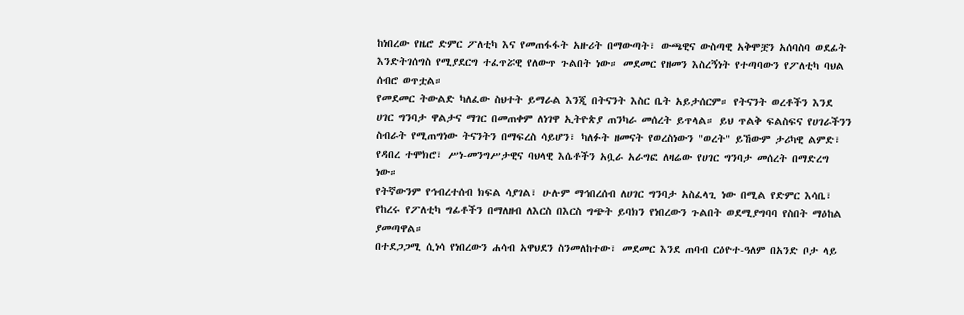ከነበረው የዜሮ ድምር ፖለቲካ እና የመጠፋፋት አዙሪት በማውጣት፣ ውጫዊና ውስጣዊ አቅሞቿን አሰባስባ ወደፊት እንድትገሰግስ የሚያደርግ ተፈጥሯዊ የለውጥ ጉልበት ነው። መደመር የዘመን እስረኝነት የተጣባውን የፖለቲካ ባህል ሰብሮ ወጥቷል።
የመደመር ትውልድ ካለፈው ስህተት ይማራል እንጂ በትናንት እስር ቤት አይታሰርም። የትናንት ወረቶችን እንደ ሀገር ግንባታ ዋልታና ማገር በመጠቀም ለነገዋ ኢትዮጵያ ጠንካራ መሰረት ይጥላል። ይህ ጥልቅ ፍልስፍና የሀገራችንን ስብራት የሚጠግነው ትናንትን በማፍረስ ሳይሆን፣ ካለፉት ዘመናት የወረስነውን "ወረት" ይኸውም ታሪካዊ ልምድ፣ የዳበረ ተሞክሮ፣ ሥነ-መንግሥታዊና ባህላዊ እሴቶችን አቧራ አራግፎ ለዛሬው የሀገር ግንባታ መሰረት በማድረግ ነው።
የትኛውንም የኅብረተሰብ ክፍል ሳያገል፣ ሁሉም ማኅበረሰብ ለሀገር ግንባታ አስፈላጊ ነው በሚል የድምር እሳቤ፣ የከረሩ የፖለቲካ ግፊቶችን በማለዘብ ለእርስ በእርስ ግጭት ይባክን የነበረውን ጉልበት ወደሚያግባባ የስበት ማዕከል ያመጣዋል።
በተደጋጋሚ ሲነሳ የነበረውን ሐሳብ አዋህደን ስንመለከተው፣ መደመር እንደ ጠባብ ርዕዮተ-ዓለም በአንድ ቦታ ላይ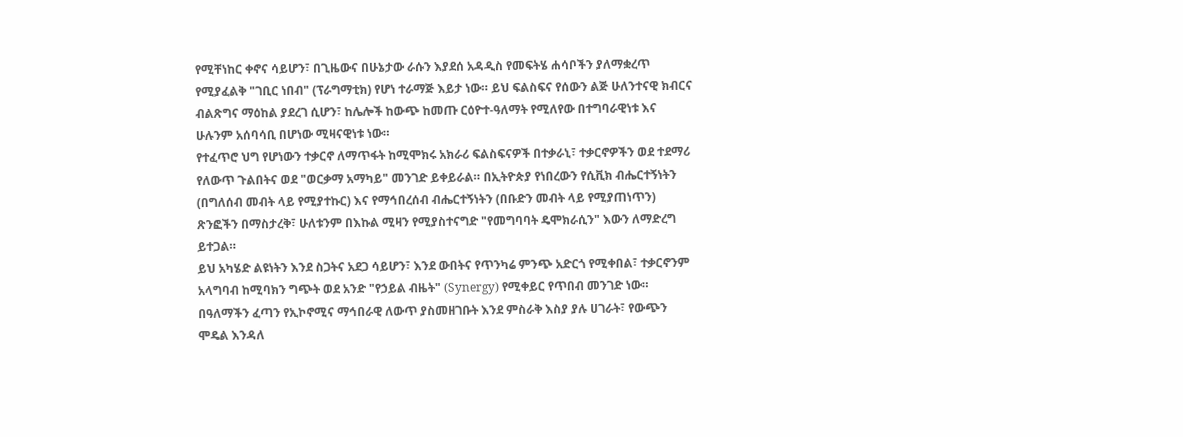የሚቸነከር ቀኖና ሳይሆን፣ በጊዜውና በሁኔታው ራሱን እያደሰ አዳዲስ የመፍትሄ ሐሳቦችን ያለማቋረጥ የሚያፈልቅ "ገቢር ነበብ" (ፕራግማቲክ) የሆነ ተራማጅ እይታ ነው። ይህ ፍልስፍና የሰውን ልጅ ሁለንተናዊ ክብርና ብልጽግና ማዕከል ያደረገ ሲሆን፣ ከሌሎች ከውጭ ከመጡ ርዕዮተ-ዓለማት የሚለየው በተግባራዊነቱ እና ሁሉንም አሰባሳቢ በሆነው ሚዛናዊነቱ ነው።
የተፈጥሮ ህግ የሆነውን ተቃርኖ ለማጥፋት ከሚሞክሩ አክራሪ ፍልስፍናዎች በተቃራኒ፣ ተቃርኖዎችን ወደ ተደማሪ የለውጥ ጉልበትና ወደ "ወርቃማ አማካይ" መንገድ ይቀይራል። በኢትዮጵያ የነበረውን የሲቪክ ብሔርተኝነትን (በግለሰብ መብት ላይ የሚያተኩር) እና የማኅበረሰብ ብሔርተኝነትን (በቡድን መብት ላይ የሚያጠነጥን) ጽንፎችን በማስታረቅ፣ ሁለቱንም በእኩል ሚዛን የሚያስተናግድ "የመግባባት ዴሞክራሲን" እውን ለማድረግ ይተጋል።
ይህ አካሄድ ልዩነትን እንደ ስጋትና አደጋ ሳይሆን፣ እንደ ውበትና የጥንካሬ ምንጭ አድርጎ የሚቀበል፣ ተቃርኖንም አላግባብ ከሚባክን ግጭት ወደ አንድ "የኃይል ብዜት" (Synergy) የሚቀይር የጥበብ መንገድ ነው።
በዓለማችን ፈጣን የኢኮኖሚና ማኅበራዊ ለውጥ ያስመዘገቡት እንደ ምስራቅ እስያ ያሉ ሀገራት፣ የውጭን ሞዴል እንዳለ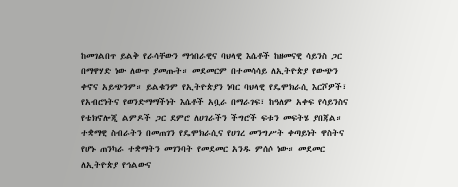ከመገልበጥ ይልቅ የራሳቸውን ማኅበራዊና ባህላዊ እሴቶች ከዘመናዊ ሳይንስ ጋር በማዋሃድ ነው ለውጥ ያመጡት። መደመርም በተመሳሳይ ለኢትዮጵያ የውጭን ቀኖና አይጭንም። ይልቁንም የኢትዮጵያን ነባር ባህላዊ የዴሞክራሲ እርሾዎች፣ የአብሮነትና የወንድማማችነት እሴቶች አቧራ በማራገፍ፣ ከዓለም አቀፍ የሳይንስና የቴክኖሎጂ ልምዶች ጋር ደምሮ ለሀገራችን ችግሮች ፍቱን መፍትሄ ያበጃል።
ተቋማዊ ስብራትን በመጠገን የዴሞክራሲና የሀገረ መንግሥት ቀጣይነት ዋስትና የሆኑ ጠንካራ ተቋማትን መገንባት የመደመር አንዱ ምሰሶ ነው። መደመር ለኢትዮጵያ የኅልውና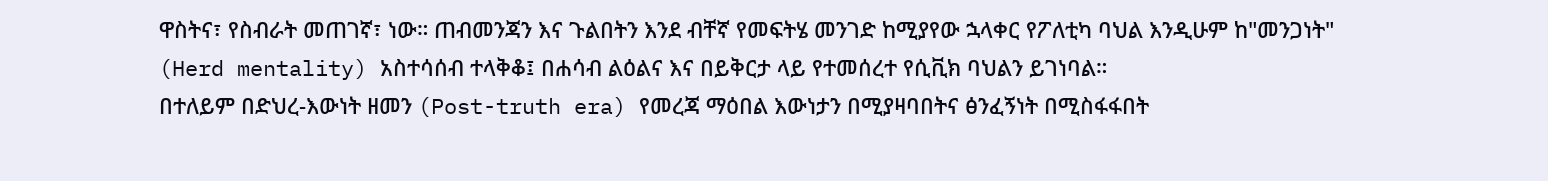ዋስትና፣ የስብራት መጠገኛ፣ ነው። ጠብመንጃን እና ጉልበትን እንደ ብቸኛ የመፍትሄ መንገድ ከሚያየው ኋላቀር የፖለቲካ ባህል እንዲሁም ከ"መንጋነት" (Herd mentality) አስተሳሰብ ተላቅቆ፤ በሐሳብ ልዕልና እና በይቅርታ ላይ የተመሰረተ የሲቪክ ባህልን ይገነባል።
በተለይም በድህረ-እውነት ዘመን (Post-truth era) የመረጃ ማዕበል እውነታን በሚያዛባበትና ፅንፈኝነት በሚስፋፋበት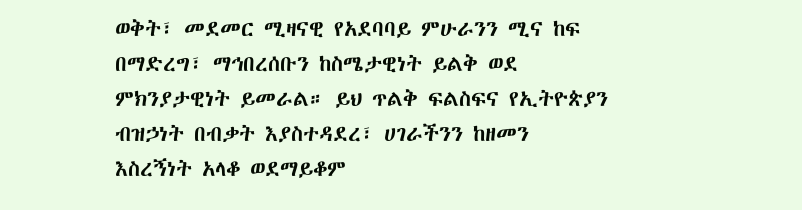ወቅት፣ መደመር ሚዛናዊ የአደባባይ ምሁራንን ሚና ከፍ በማድረግ፣ ማኅበረሰቡን ከስሜታዊነት ይልቅ ወደ ምክንያታዊነት ይመራል። ይህ ጥልቅ ፍልስፍና የኢትዮጵያን ብዝኃነት በብቃት እያስተዳደረ፣ ሀገራችንን ከዘመን እስረኝነት አላቆ ወደማይቆም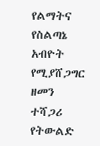የልማትና የስልጣኔ አብዮት የሚያሸጋግር ዘመን ተሻጋሪ የትውልድ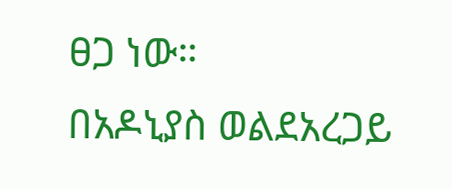ፀጋ ነው።
በአዶኒያስ ወልደአረጋይ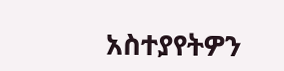አስተያየትዎን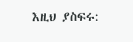እዚህ ያስፍሩ: